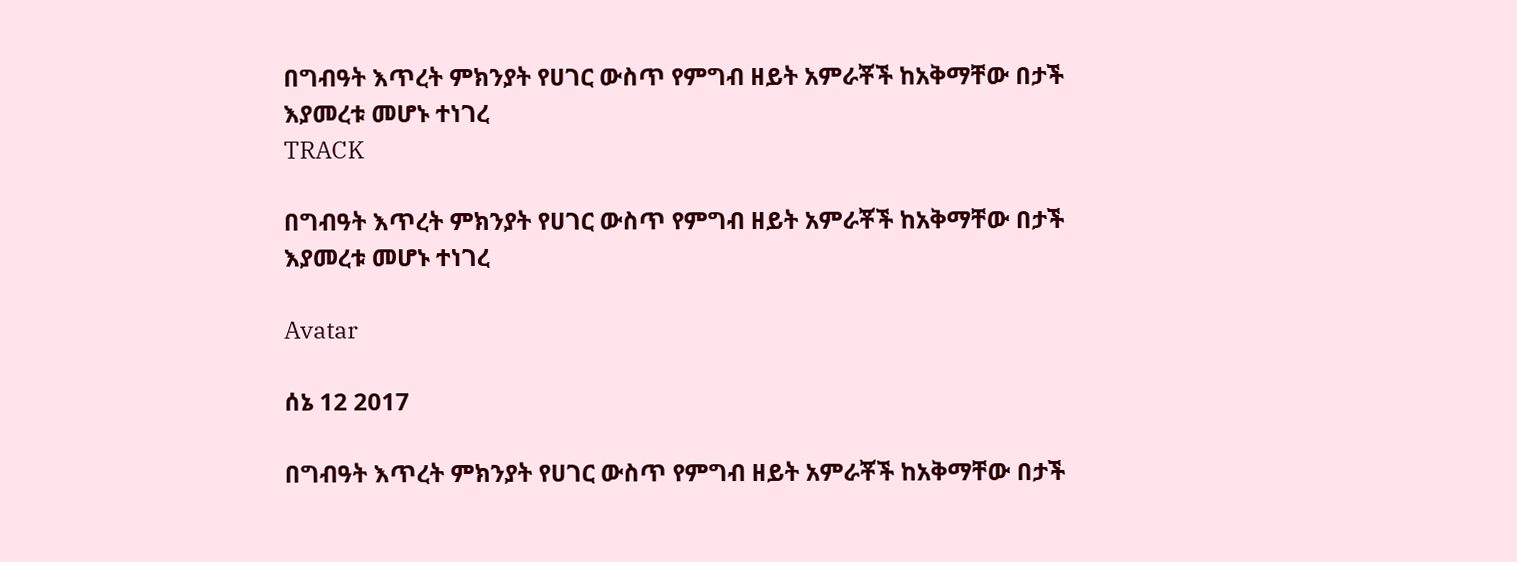በግብዓት እጥረት ምክንያት የሀገር ውስጥ የምግብ ዘይት አምራቾች ከአቅማቸው በታች እያመረቱ መሆኑ ተነገረ
TRACK

በግብዓት እጥረት ምክንያት የሀገር ውስጥ የምግብ ዘይት አምራቾች ከአቅማቸው በታች እያመረቱ መሆኑ ተነገረ

Avatar

ሰኔ 12 2017

በግብዓት እጥረት ምክንያት የሀገር ውስጥ የምግብ ዘይት አምራቾች ከአቅማቸው በታች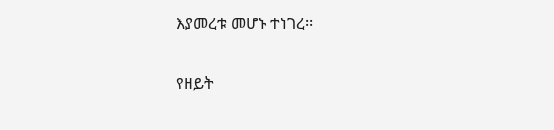እያመረቱ መሆኑ ተነገረ፡፡

የዘይት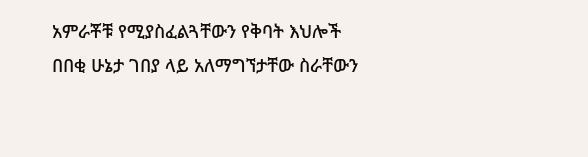አምራቾቹ የሚያስፈልጓቸውን የቅባት እህሎች በበቂ ሁኔታ ገበያ ላይ አለማግኘታቸው ስራቸውን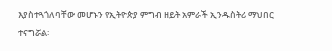እያስተጓጎለባቸው መሆኑን የኢትዮጵያ ምግብ ዘይት አምራች ኢንዱስትሪ ማህበር ተናግሯል፡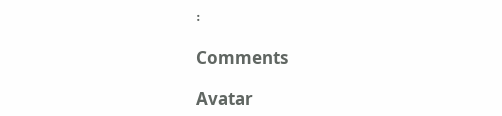፡

Comments

Avatar